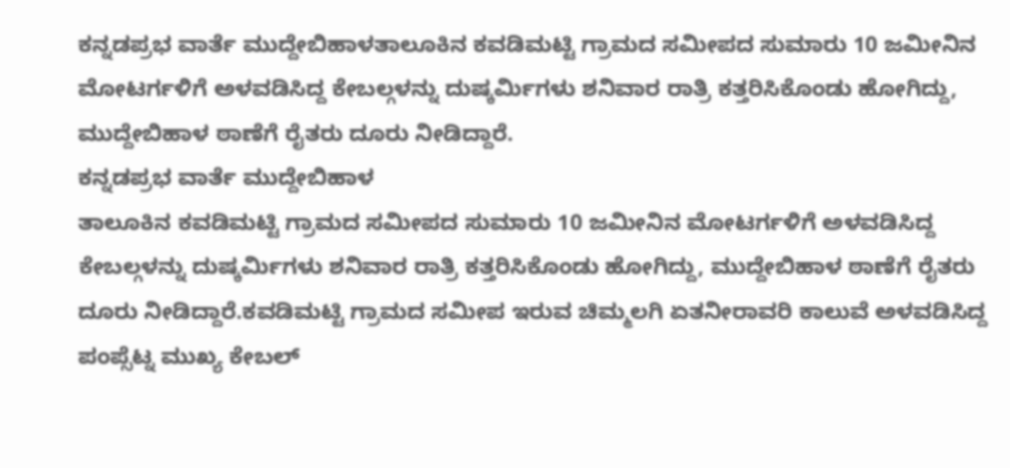ಕನ್ನಡಪ್ರಭ ವಾರ್ತೆ ಮುದ್ದೇಬಿಹಾಳತಾಲೂಕಿನ ಕವಡಿಮಟ್ಟಿ ಗ್ರಾಮದ ಸಮೀಪದ ಸುಮಾರು 10 ಜಮೀನಿನ ಮೋಟರ್ಗಳಿಗೆ ಅಳವಡಿಸಿದ್ದ ಕೇಬಲ್ಗಳನ್ನು ದುಷ್ಕರ್ಮಿಗಳು ಶನಿವಾರ ರಾತ್ರಿ ಕತ್ತರಿಸಿಕೊಂಡು ಹೋಗಿದ್ದು, ಮುದ್ದೇಬಿಹಾಳ ಠಾಣೆಗೆ ರೈತರು ದೂರು ನೀಡಿದ್ದಾರೆ.
ಕನ್ನಡಪ್ರಭ ವಾರ್ತೆ ಮುದ್ದೇಬಿಹಾಳ
ತಾಲೂಕಿನ ಕವಡಿಮಟ್ಟಿ ಗ್ರಾಮದ ಸಮೀಪದ ಸುಮಾರು 10 ಜಮೀನಿನ ಮೋಟರ್ಗಳಿಗೆ ಅಳವಡಿಸಿದ್ದ ಕೇಬಲ್ಗಳನ್ನು ದುಷ್ಕರ್ಮಿಗಳು ಶನಿವಾರ ರಾತ್ರಿ ಕತ್ತರಿಸಿಕೊಂಡು ಹೋಗಿದ್ದು, ಮುದ್ದೇಬಿಹಾಳ ಠಾಣೆಗೆ ರೈತರು ದೂರು ನೀಡಿದ್ದಾರೆ.ಕವಡಿಮಟ್ಟಿ ಗ್ರಾಮದ ಸಮೀಪ ಇರುವ ಚಿಮ್ಮಲಗಿ ಏತನೀರಾವರಿ ಕಾಲುವೆ ಅಳವಡಿಸಿದ್ದ ಪಂಪ್ಸೆಟ್ನ ಮುಖ್ಯ ಕೇಬಲ್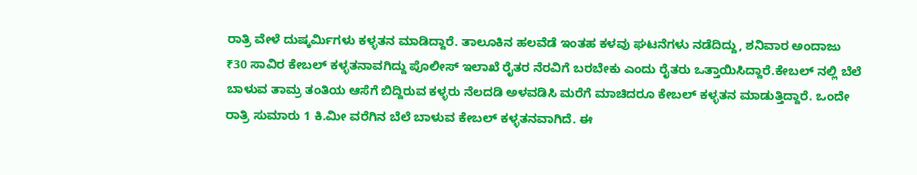ರಾತ್ರಿ ವೇಳೆ ದುಷ್ಕರ್ಮಿಗಳು ಕಳ್ಳತನ ಮಾಡಿದ್ದಾರೆ. ತಾಲೂಕಿನ ಹಲವೆಡೆ ಇಂತಹ ಕಳವು ಘಟನೆಗಳು ನಡೆದಿದ್ದು, ಶನಿವಾರ ಅಂದಾಜು ₹30 ಸಾವಿರ ಕೇಬಲ್ ಕಳ್ಳತನಾವಗಿದ್ದು ಪೊಲೀಸ್ ಇಲಾಖೆ ರೈತರ ನೆರವಿಗೆ ಬರಬೇಕು ಎಂದು ರೈತರು ಒತ್ತಾಯಿಸಿದ್ದಾರೆ.ಕೇಬಲ್ ನಲ್ಲಿ ಬೆಲೆ ಬಾಳುವ ತಾಮ್ರ ತಂತಿಯ ಆಸೆಗೆ ಬಿದ್ದಿರುವ ಕಳ್ಳರು ನೆಲದಡಿ ಅಳವಡಿಸಿ ಮರೆಗೆ ಮಾಚಿದರೂ ಕೇಬಲ್ ಕಳ್ಳತನ ಮಾಡುತ್ತಿದ್ದಾರೆ. ಒಂದೇ ರಾತ್ರಿ ಸುಮಾರು 1 ಕಿ.ಮೀ ವರೆಗಿನ ಬೆಲೆ ಬಾಳುವ ಕೇಬಲ್ ಕಳ್ಳತನವಾಗಿದೆ. ಈ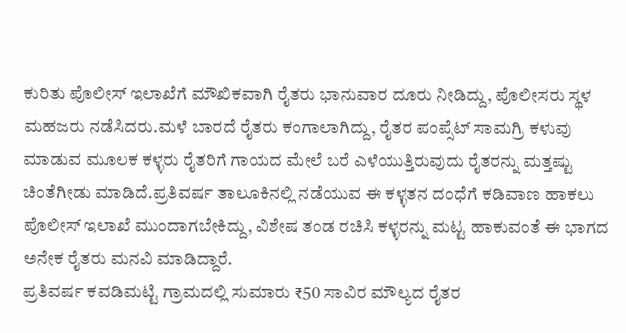ಕುರಿತು ಪೊಲೀಸ್ ಇಲಾಖೆಗೆ ಮೌಖಿಕವಾಗಿ ರೈತರು ಭಾನುವಾರ ದೂರು ನೀಡಿದ್ದು, ಪೊಲೀಸರು ಸ್ಥಳ ಮಹಜರು ನಡೆಸಿದರು.ಮಳೆ ಬಾರದೆ ರೈತರು ಕಂಗಾಲಾಗಿದ್ದು, ರೈತರ ಪಂಪ್ಸೆಟ್ ಸಾಮಗ್ರಿ ಕಳುವು ಮಾಡುವ ಮೂಲಕ ಕಳ್ಳರು ರೈತರಿಗೆ ಗಾಯದ ಮೇಲೆ ಬರೆ ಎಳೆಯುತ್ತಿರುವುದು ರೈತರನ್ನು ಮತ್ತಷ್ಟು ಚಿಂತೆಗೀಡು ಮಾಡಿದೆ.ಪ್ರತಿವರ್ಷ ತಾಲೂಕಿನಲ್ಲಿ ನಡೆಯುವ ಈ ಕಳ್ಳತನ ದಂಧೆಗೆ ಕಡಿವಾಣ ಹಾಕಲು ಪೊಲೀಸ್ ಇಲಾಖೆ ಮುಂದಾಗಬೇಕಿದ್ದು, ವಿಶೇಷ ತಂಡ ರಚಿಸಿ ಕಳ್ಳರನ್ನು ಮಟ್ಟ ಹಾಕುವಂತೆ ಈ ಭಾಗದ ಅನೇಕ ರೈತರು ಮನವಿ ಮಾಡಿದ್ದಾರೆ.
ಪ್ರತಿವರ್ಷ ಕವಡಿಮಟ್ಟಿ ಗ್ರಾಮದಲ್ಲಿ ಸುಮಾರು ₹50 ಸಾವಿರ ಮೌಲ್ಯದ ರೈತರ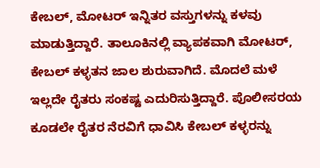ಕೇಬಲ್, ಮೋಟರ್ ಇನ್ನಿತರ ವಸ್ತುಗಳನ್ನು ಕಳವು ಮಾಡುತ್ತಿದ್ದಾರೆ. ತಾಲೂಕಿನಲ್ಲಿ ವ್ಯಾಪಕವಾಗಿ ಮೋಟರ್, ಕೇಬಲ್ ಕಳ್ಳತನ ಜಾಲ ಶುರುವಾಗಿದೆ. ಮೊದಲೆ ಮಳೆ ಇಲ್ಲದೇ ರೈತರು ಸಂಕಷ್ಟ ಎದುರಿಸುತ್ತಿದ್ದಾರೆ. ಪೊಲೀಸರಯ ಕೂಡಲೇ ರೈತರ ನೆರವಿಗೆ ಧಾವಿಸಿ ಕೇಬಲ್ ಕಳ್ಳರನ್ನು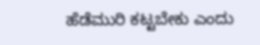ಹೆಡೆಮುರಿ ಕಟ್ಟಬೇಕು ಎಂದು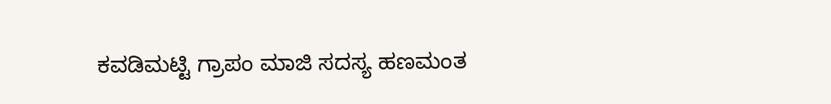ಕವಡಿಮಟ್ಟಿ ಗ್ರಾಪಂ ಮಾಜಿ ಸದಸ್ಯ ಹಣಮಂತ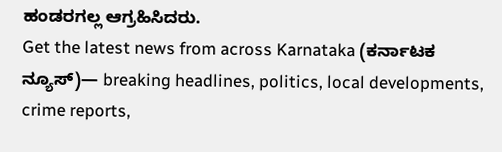ಹಂಡರಗಲ್ಲ ಆಗ್ರಹಿಸಿದರು.
Get the latest news from across Karnataka (ಕರ್ನಾಟಕ ನ್ಯೂಸ್)— breaking headlines, politics, local developments, crime reports,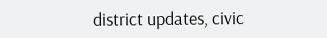district updates, civic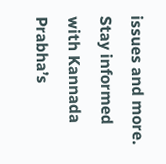issues and more. Stay informed with Kannada Prabha’s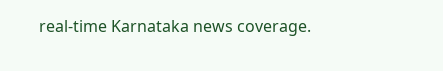real‑time Karnataka news coverage.